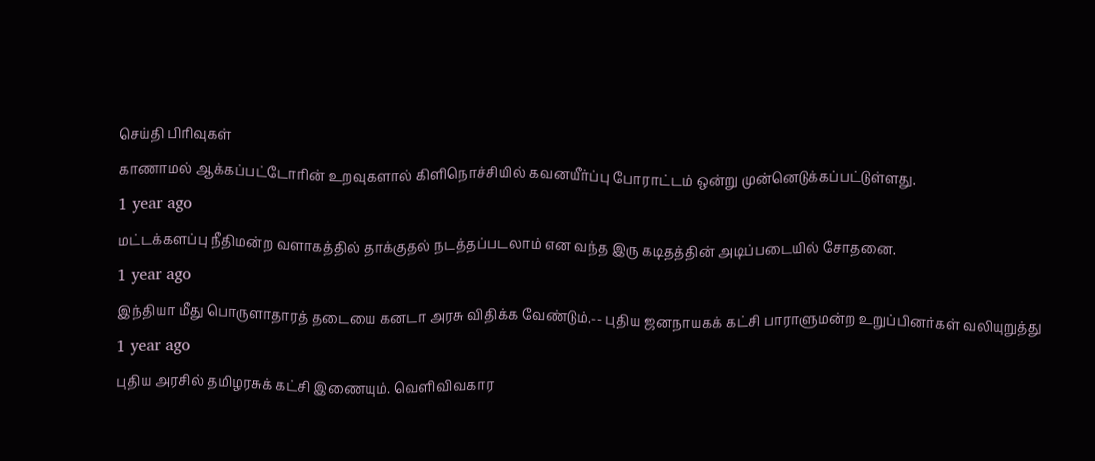செய்தி பிரிவுகள்
காணாமல் ஆக்கப்பட்டோரின் உறவுகளால் கிளிநொச்சியில் கவனயீர்ப்பு போராட்டம் ஒன்று முன்னெடுக்கப்பட்டுள்ளது.
1 year ago
மட்டக்களப்பு நீதிமன்ற வளாகத்தில் தாக்குதல் நடத்தப்படலாம் என வந்த இரு கடிதத்தின் அடிப்படையில் சோதனை.
1 year ago
இந்தியா மீது பொருளாதாரத் தடையை கனடா அரசு விதிக்க வேண்டும்.-- புதிய ஜனநாயகக் கட்சி பாராளுமன்ற உறுப்பினர்கள் வலியுறுத்து
1 year ago
புதிய அரசில் தமிழரசுக் கட்சி இணையும். வெளிவிவகார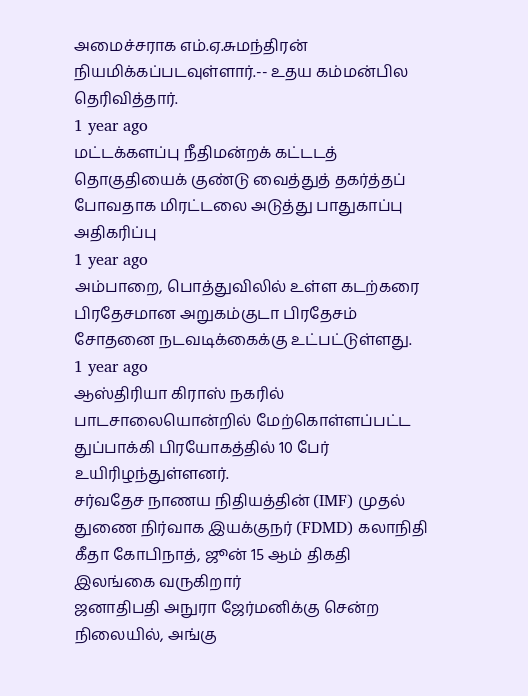அமைச்சராக எம்.ஏ.சுமந்திரன் நியமிக்கப்படவுள்ளார்.-- உதய கம்மன்பில தெரிவித்தார்.
1 year ago
மட்டக்களப்பு நீதிமன்றக் கட்டடத் தொகுதியைக் குண்டு வைத்துத் தகர்த்தப் போவதாக மிரட்டலை அடுத்து பாதுகாப்பு அதிகரிப்பு
1 year ago
அம்பாறை, பொத்துவிலில் உள்ள கடற்கரை பிரதேசமான அறுகம்குடா பிரதேசம் சோதனை நடவடிக்கைக்கு உட்பட்டுள்ளது.
1 year ago
ஆஸ்திரியா கிராஸ் நகரில் பாடசாலையொன்றில் மேற்கொள்ளப்பட்ட துப்பாக்கி பிரயோகத்தில் 10 பேர் உயிரிழந்துள்ளனர்.
சர்வதேச நாணய நிதியத்தின் (IMF) முதல் துணை நிர்வாக இயக்குநர் (FDMD) கலாநிதி கீதா கோபிநாத், ஜூன் 15 ஆம் திகதி இலங்கை வருகிறார்
ஜனாதிபதி அநுரா ஜேர்மனிக்கு சென்ற நிலையில், அங்கு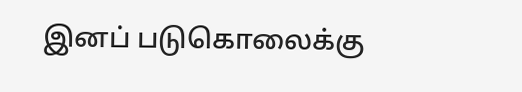இனப் படுகொலைக்கு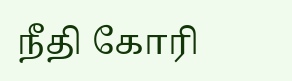நீதி கோரி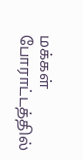மக்கள் போராட்டத்தில்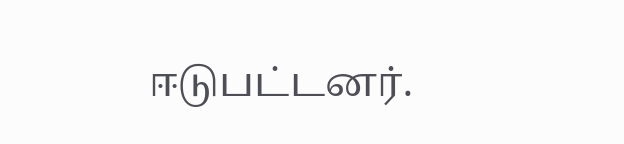ஈடுபட்டனர்.